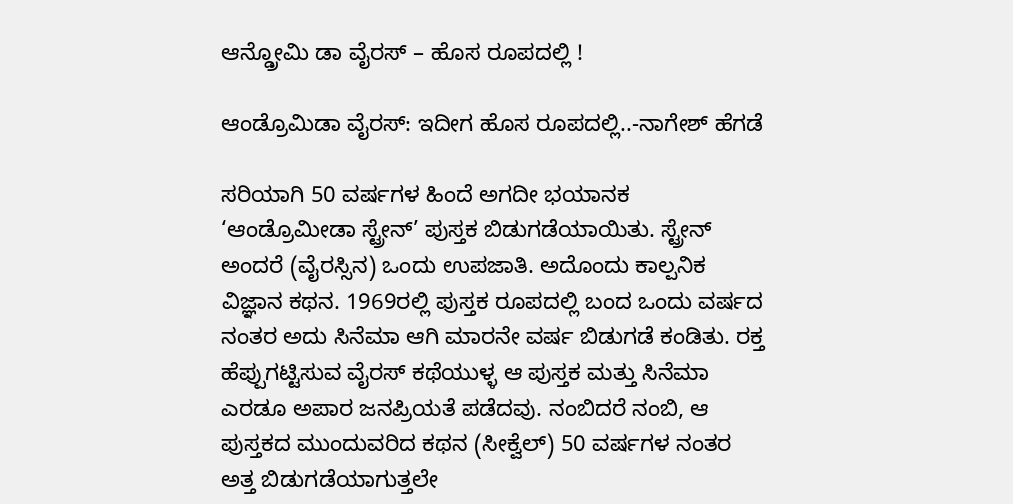ಆನ್ಡ್ರೋಮಿ ಡಾ ವೈರಸ್ – ಹೊಸ ರೂಪದಲ್ಲಿ !

ಆಂಡ್ರೊಮಿಡಾ ವೈರಸ್: ಇದೀಗ ಹೊಸ ರೂಪದಲ್ಲಿ..-ನಾಗೇಶ್ ಹೆಗಡೆ

ಸರಿಯಾಗಿ 50 ವರ್ಷಗಳ ಹಿಂದೆ ಅಗದೀ ಭಯಾನಕ ‘ಆಂಡ್ರೊಮೀಡಾ ಸ್ಟ್ರೇನ್’ ಪುಸ್ತಕ ಬಿಡುಗಡೆಯಾಯಿತು. ಸ್ಟ್ರೇನ್ ಅಂದರೆ (ವೈರಸ್ಸಿನ) ಒಂದು ಉಪಜಾತಿ. ಅದೊಂದು ಕಾಲ್ಪನಿಕ ವಿಜ್ಞಾನ ಕಥನ. 1969ರಲ್ಲಿ ಪುಸ್ತಕ ರೂಪದಲ್ಲಿ ಬಂದ ಒಂದು ವರ್ಷದ ನಂತರ ಅದು ಸಿನೆಮಾ ಆಗಿ ಮಾರನೇ ವರ್ಷ ಬಿಡುಗಡೆ ಕಂಡಿತು. ರಕ್ತ ಹೆಪ್ಪುಗಟ್ಟಿಸುವ ವೈರಸ್ ಕಥೆಯುಳ್ಳ ಆ ಪುಸ್ತಕ ಮತ್ತು ಸಿನೆಮಾ ಎರಡೂ ಅಪಾರ ಜನಪ್ರಿಯತೆ ಪಡೆದವು. ನಂಬಿದರೆ ನಂಬಿ, ಆ ಪುಸ್ತಕದ ಮುಂದುವರಿದ ಕಥನ (ಸೀಕ್ವೆಲ್) 50 ವರ್ಷಗಳ ನಂತರ ಅತ್ತ ಬಿಡುಗಡೆಯಾಗುತ್ತಲೇ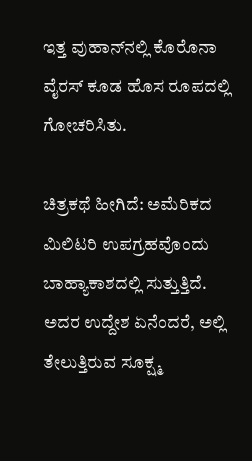ಇತ್ತ ವುಹಾನ್‌ನಲ್ಲಿ ಕೊರೊನಾ ವೈರಸ್ ಕೂಡ ಹೊಸ ರೂಪದಲ್ಲಿ ಗೋಚರಿಸಿತು.

ಚಿತ್ರಕಥೆ ಹೀಗಿದೆ: ಅಮೆರಿಕದ ಮಿಲಿಟರಿ ಉಪಗ್ರಹವೊಂದು ಬಾಹ್ಯಾಕಾಶದಲ್ಲಿ ಸುತ್ತುತ್ತಿದೆ. ಅದರ ಉದ್ದೇಶ ಏನೆಂದರೆ, ಅಲ್ಲಿ ತೇಲುತ್ತಿರುವ ಸೂಕ್ಷ್ಮ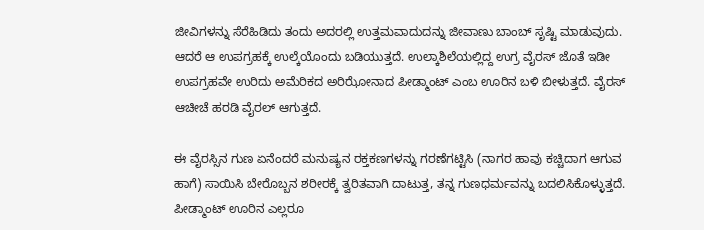ಜೀವಿಗಳನ್ನು ಸೆರೆಹಿಡಿದು ತಂದು ಅದರಲ್ಲಿ ಉತ್ತಮವಾದುದನ್ನು ಜೀವಾಣು ಬಾಂಬ್ ಸೃಷ್ಟಿ ಮಾಡುವುದು. ಆದರೆ ಆ ಉಪಗ್ರಹಕ್ಕೆ ಉಲ್ಕೆಯೊಂದು ಬಡಿಯುತ್ತದೆ. ಉಲ್ಕಾಶಿಲೆಯಲ್ಲಿದ್ದ ಉಗ್ರ ವೈರಸ್ ಜೊತೆ ಇಡೀ ಉಪಗ್ರಹವೇ ಉರಿದು ಅಮೆರಿಕದ ಅರಿಝೋನಾದ ಪೀಡ್ಮಾಂಟ್ ಎಂಬ ಊರಿನ ಬಳಿ ಬೀಳುತ್ತದೆ. ವೈರಸ್ ಆಚೀಚೆ ಹರಡಿ ವೈರಲ್ ಆಗುತ್ತದೆ.

ಈ ವೈರಸ್ಸಿನ ಗುಣ ಏನೆಂದರೆ ಮನುಷ್ಯನ ರಕ್ತಕಣಗಳನ್ನು ಗರಣೆಗಟ್ಟಿಸಿ (ನಾಗರ ಹಾವು ಕಚ್ಚಿದಾಗ ಆಗುವ ಹಾಗೆ) ಸಾಯಿಸಿ ಬೇರೊಬ್ಬನ ಶರೀರಕ್ಕೆ ತ್ವರಿತವಾಗಿ ದಾಟುತ್ತ, ತನ್ನ ಗುಣಧರ್ಮವನ್ನು ಬದಲಿಸಿಕೊಳ್ಳುತ್ತದೆ. ಪೀಡ್ಮಾಂಟ್ ಊರಿನ ಎಲ್ಲರೂ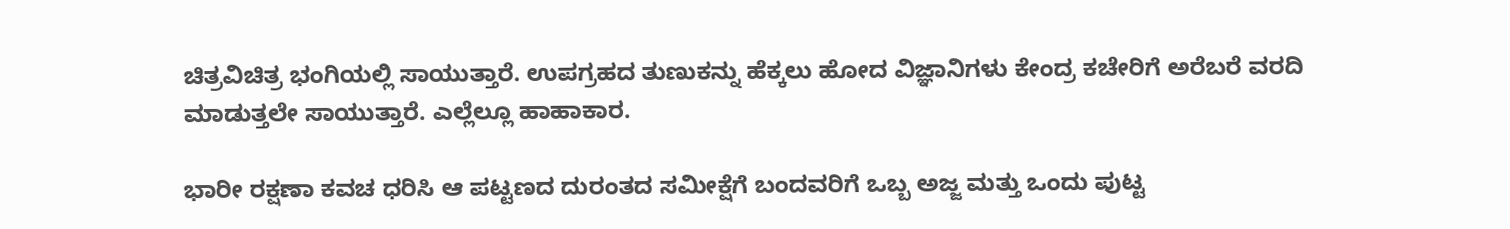ಚಿತ್ರವಿಚಿತ್ರ ಭಂಗಿಯಲ್ಲಿ ಸಾಯುತ್ತಾರೆ. ಉಪಗ್ರಹದ ತುಣುಕನ್ನು ಹೆಕ್ಕಲು ಹೋದ ವಿಜ್ಞಾನಿಗಳು ಕೇಂದ್ರ ಕಚೇರಿಗೆ ಅರೆಬರೆ ವರದಿ ಮಾಡುತ್ತಲೇ ಸಾಯುತ್ತಾರೆ. ಎಲ್ಲೆಲ್ಲೂ ಹಾಹಾಕಾರ.

ಭಾರೀ ರಕ್ಷಣಾ ಕವಚ ಧರಿಸಿ ಆ ಪಟ್ಟಣದ ದುರಂತದ ಸಮೀಕ್ಷೆಗೆ ಬಂದವರಿಗೆ ಒಬ್ಬ ಅಜ್ಜ ಮತ್ತು ಒಂದು ಪುಟ್ಟ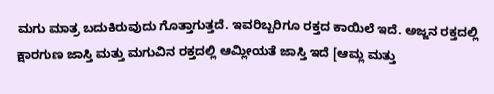ಮಗು ಮಾತ್ರ ಬದುಕಿರುವುದು ಗೊತ್ತಾಗುತ್ತದೆ. ಇವರಿಬ್ಬರಿಗೂ ರಕ್ತದ ಕಾಯಿಲೆ ಇದೆ. ಅಜ್ಜನ ರಕ್ತದಲ್ಲಿ ಕ್ಷಾರಗುಣ ಜಾಸ್ತಿ ಮತ್ತು ಮಗುವಿನ ರಕ್ತದಲ್ಲಿ ಆಮ್ಲೀಯತೆ ಜಾಸ್ತಿ ಇದೆ [ಆಮ್ಲ ಮತ್ತು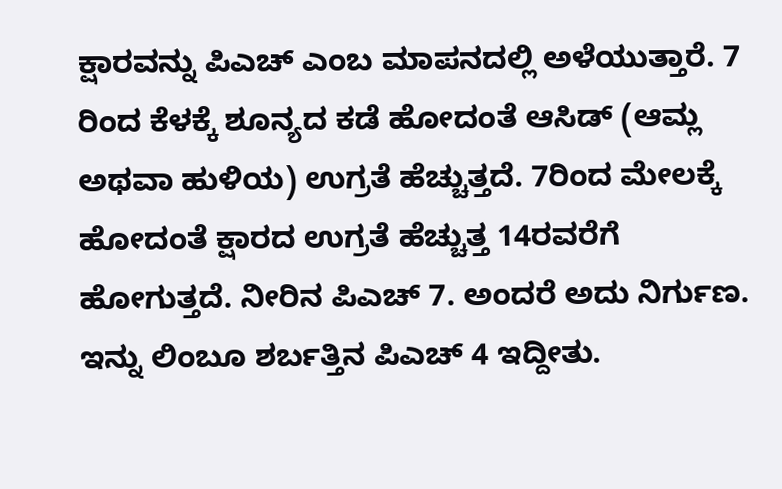ಕ್ಷಾರವನ್ನು ಪಿಎಚ್ ಎಂಬ ಮಾಪನದಲ್ಲಿ ಅಳೆಯುತ್ತಾರೆ. 7 ರಿಂದ ಕೆಳಕ್ಕೆ ಶೂನ್ಯದ ಕಡೆ ಹೋದಂತೆ ಆಸಿಡ್ (ಆಮ್ಲ ಅಥವಾ ಹುಳಿಯ) ಉಗ್ರತೆ ಹೆಚ್ಚುತ್ತದೆ. 7ರಿಂದ ಮೇಲಕ್ಕೆ ಹೋದಂತೆ ಕ್ಷಾರದ ಉಗ್ರತೆ ಹೆಚ್ಚುತ್ತ 14ರವರೆಗೆ ಹೋಗುತ್ತದೆ. ನೀರಿನ ಪಿಎಚ್‌ 7. ಅಂದರೆ ಅದು ನಿರ್ಗುಣ. ಇನ್ನು ಲಿಂಬೂ ಶರ್ಬತ್ತಿನ ಪಿಎಚ್ 4 ಇದ್ದೀತು.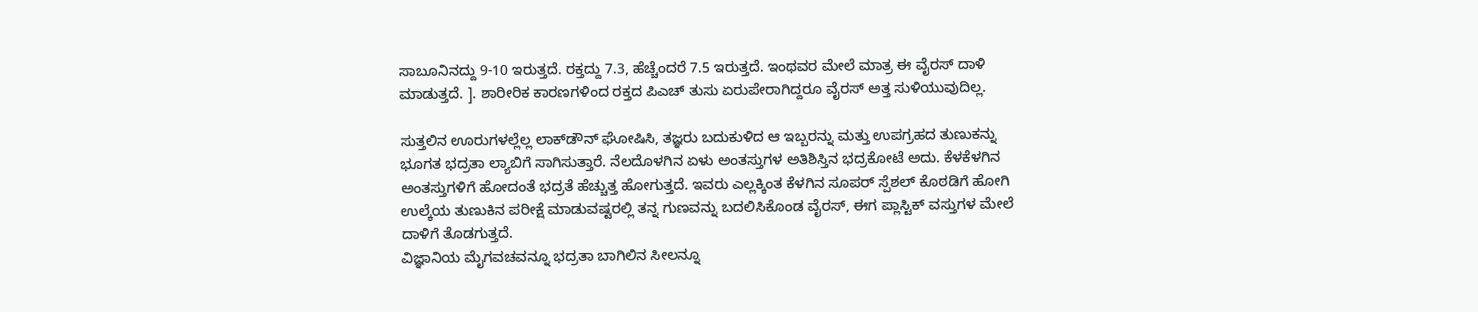ಸಾಬೂನಿನದ್ದು 9-10 ಇರುತ್ತದೆ. ರಕ್ತದ್ದು 7.3, ಹೆಚ್ಚೆಂದರೆ 7.5 ಇರುತ್ತದೆ. ಇಂಥವರ ಮೇಲೆ ಮಾತ್ರ ಈ ವೈರಸ್ ದಾಳಿ ಮಾಡುತ್ತದೆ. ]. ಶಾರೀರಿಕ ಕಾರಣಗಳಿಂದ ರಕ್ತದ ಪಿಎಚ್ ತುಸು ಏರುಪೇರಾಗಿದ್ದರೂ ವೈರಸ್ ಅತ್ತ ಸುಳಿಯುವುದಿಲ್ಲ.

ಸುತ್ತಲಿನ ಊರುಗಳಲ್ಲೆಲ್ಲ ಲಾಕ್‌ಡೌನ್‌ ಘೋಷಿಸಿ, ತಜ್ಞರು ಬದುಕುಳಿದ ಆ ಇಬ್ಬರನ್ನು ಮತ್ತು ಉಪಗ್ರಹದ ತುಣುಕನ್ನು ಭೂಗತ ಭದ್ರತಾ ಲ್ಯಾಬಿಗೆ ಸಾಗಿಸುತ್ತಾರೆ. ನೆಲದೊಳಗಿನ ಏಳು ಅಂತಸ್ತುಗಳ ಅತಿಶಿಸ್ತಿನ ಭದ್ರಕೋಟೆ ಅದು. ಕೆಳಕೆಳಗಿನ ಅಂತಸ್ತುಗಳಿಗೆ ಹೋದಂತೆ ಭದ್ರತೆ ಹೆಚ್ಚುತ್ತ ಹೋಗುತ್ತದೆ. ಇವರು ಎಲ್ಲಕ್ಕಿಂತ ಕೆಳಗಿನ ಸೂಪರ್ ಸ್ಪೆಶಲ್ ಕೊಠಡಿಗೆ ಹೋಗಿ ಉಲ್ಕೆಯ ತುಣುಕಿನ ಪರೀಕ್ಷೆ ಮಾಡುವಷ್ಟರಲ್ಲಿ ತನ್ನ ಗುಣವನ್ನು ಬದಲಿಸಿಕೊಂಡ ವೈರಸ್, ಈಗ ಪ್ಲಾಸ್ಟಿಕ್ ವಸ್ತುಗಳ ಮೇಲೆ ದಾಳಿಗೆ ತೊಡಗುತ್ತದೆ.
ವಿಜ್ಞಾನಿಯ ಮೈಗವಚವನ್ನೂ ಭದ್ರತಾ ಬಾಗಿಲಿನ ಸೀಲನ್ನೂ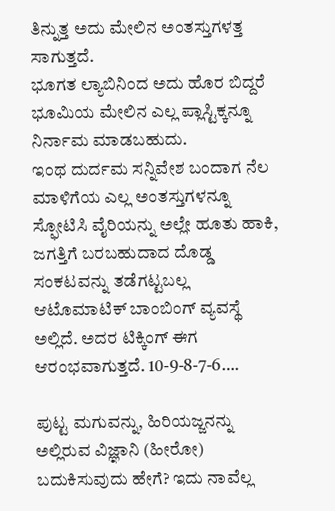ತಿನ್ನುತ್ತ ಅದು ಮೇಲಿನ ಅಂತಸ್ತುಗಳತ್ತ ಸಾಗುತ್ತದೆ.
ಭೂಗತ ಲ್ಯಾಬಿನಿಂದ ಅದು ಹೊರ ಬಿದ್ದರೆ ಭೂಮಿಯ ಮೇಲಿನ ಎಲ್ಲ ಪ್ಲಾಸ್ಟಿಕ್ಕನ್ನೂ ನಿರ್ನಾಮ ಮಾಡಬಹುದು.
ಇಂಥ ದುರ್ದಮ ಸನ್ನಿವೇಶ ಬಂದಾಗ ನೆಲ ಮಾಳಿಗೆಯ ಎಲ್ಲ ಅಂತಸ್ತುಗಳನ್ನೂ ಸ್ಫೋಟಿಸಿ ವೈರಿಯನ್ನು ಅಲ್ಲೇ ಹೂತು ಹಾಕಿ, ಜಗತ್ತಿಗೆ ಬರಬಹುದಾದ ದೊಡ್ಡ ಸಂಕಟವನ್ನು ತಡೆಗಟ್ಟಬಲ್ಲ ಆಟೊಮಾಟಿಕ್ ಬಾಂಬಿಂಗ್ ವ್ಯವಸ್ಥೆ ಅಲ್ಲಿದೆ. ಅದರ ಟಿಕ್ಕಿಂಗ್ ಈಗ ಆರಂಭವಾಗುತ್ತದೆ. 10-9-8-7-6….

ಪುಟ್ಟ ಮಗುವನ್ನು, ಹಿರಿಯಜ್ಜನನ್ನು ಅಲ್ಲಿರುವ ವಿಜ್ಞಾನಿ (ಹೀರೋ) ಬದುಕಿಸುವುದು ಹೇಗೆ? ಇದು ನಾವೆಲ್ಲ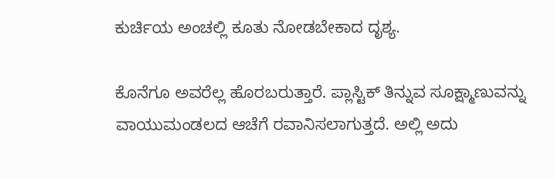ಕುರ್ಚಿಯ ಅಂಚಲ್ಲಿ ಕೂತು ನೋಡಬೇಕಾದ ದೃಶ್ಯ.

ಕೊನೆಗೂ ಅವರೆಲ್ಲ ಹೊರಬರುತ್ತಾರೆ. ಪ್ಲಾಸ್ಟಿಕ್ ತಿನ್ನುವ ಸೂಕ್ಷ್ಮಾಣುವನ್ನು ವಾಯುಮಂಡಲದ ಆಚೆಗೆ ರವಾನಿಸಲಾಗುತ್ತದೆ. ಅಲ್ಲಿ ಅದು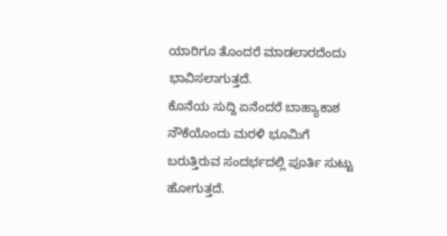ಯಾರಿಗೂ ತೊಂದರೆ ಮಾಡಲಾರದೆಂದು ಭಾವಿಸಲಾಗುತ್ತದೆ.
ಕೊನೆಯ ಸುದ್ದಿ ಏನೆಂದರೆ ಬಾಹ್ಯಾಕಾಶ ನೌಕೆಯೊಂದು ಮರಳಿ ಭೂಮಿಗೆ ಬರುತ್ತಿರುವ ಸಂದರ್ಭದಲ್ಲಿ ಪೂರ್ತಿ ಸುಟ್ಟು ಹೋಗುತ್ತದೆ.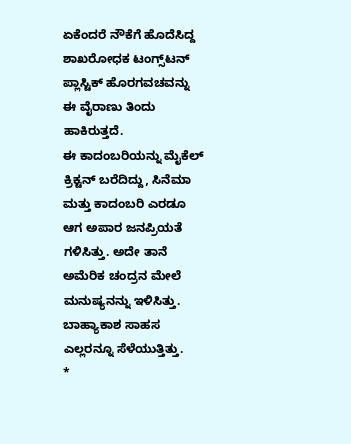ಏಕೆಂದರೆ ನೌಕೆಗೆ ಹೊದೆಸಿದ್ದ ಶಾಖರೋಧಕ ಟಂಗ್ಸ್‌ಟನ್‌ ಪ್ಲಾಸ್ಟಿಕ್ ಹೊರಗವಚವನ್ನು ಈ ವೈರಾಣು ತಿಂದು ಹಾಕಿರುತ್ತದೆ.
ಈ ಕಾದಂಬರಿಯನ್ನು ಮೈಕೆಲ್ ಕ್ರಿಕ್ಟನ್ ಬರೆದಿದ್ದು, ಸಿನೆಮಾ ಮತ್ತು ಕಾದಂಬರಿ ಎರಡೂ ಆಗ ಅಪಾರ ಜನಪ್ರಿಯತೆ ಗಳಿಸಿತ್ತು. ಅದೇ ತಾನೆ ಅಮೆರಿಕ ಚಂದ್ರನ ಮೇಲೆ ಮನುಷ್ಯನನ್ನು ಇಳಿಸಿತ್ತು. ಬಾಹ್ಯಾಕಾಶ ಸಾಹಸ ಎಲ್ಲರನ್ನೂ ಸೆಳೆಯುತ್ತಿತ್ತು.
*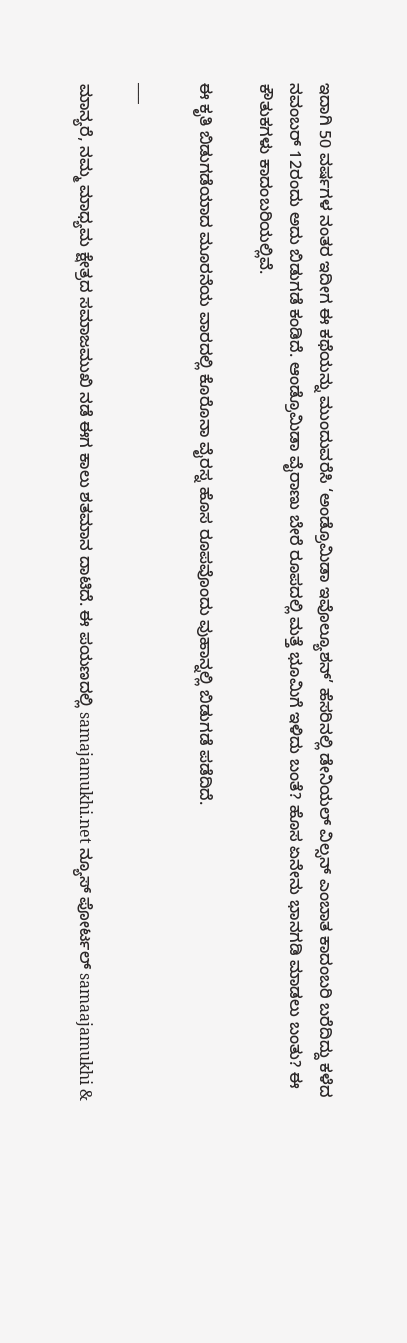ಇದಾಗಿ 50 ವರ್ಷಗಳ ನಂತರ ಇದೀಗ ಈ ಕಥೆಯನ್ನು ಮುಂದುವರೆಸಿ ‘ಅಂಡ್ರೊಮಿಡಾ ಇವೊಲ್ಯೂಶನ್’ ಹೆಸರಿನಲ್ಲಿ ಡೇನಿಯಲ್ ವಿಲ್ಸನ್ ಎಂಬಾತ ಕಾದಂಬರಿ ಬರೆದಿದ್ದು ಕಳೆದ ನವಂಬರ್ 12ರಂದು ಅದು ಬಿಡುಗಡೆ ಕಂಡಿದೆ. ಆಂಡ್ರೊಮಿಡಾ ವೈರಾಣು ಬೇರೆ ರೂಪದಲ್ಲಿ ಮತ್ತೆ ಭೂಮಿಗೆ ಇಳಿದು ಬಂತೆ? ಹೊಸ ಏನೇನು ಭಾನಗಡಿ ಮಾಡಲು ಬಂತು? ಈ ಕೌತುಕಗಳು ಕಾದಂಬರಿಯಲ್ಲಿವೆ.

ಈ ಕೃತಿ ಬಿಡುಗಡೆಯಾದ ಮೂರನೆಯ ವಾರದಲ್ಲಿ ಕೊರೊನಾ ವೈರಸ್ನ ಹೊಸ ರೂಪವೊಂದು ವುಹಾನ್ನಲ್ಲಿ ಬಿಡುಗಡೆ ಪಡೆದಿದೆ.

___

ಮಾನ್ಯರೆ, ನಮ್ಮ ಮಾಧ್ಯಮ ಕ್ಷೇತ್ರದ ಸಮಾಜಮುಖಿ ನಡೆ ಈಗ ಕಾಲು ಶತಮಾನ ದಾಟಿದೆ. ಈ ಪಯಣದಲ್ಲಿ samajamukhi.net ನ್ಯೂಸ್ ಪೋರ್ಟಲ್ samaajamukhi &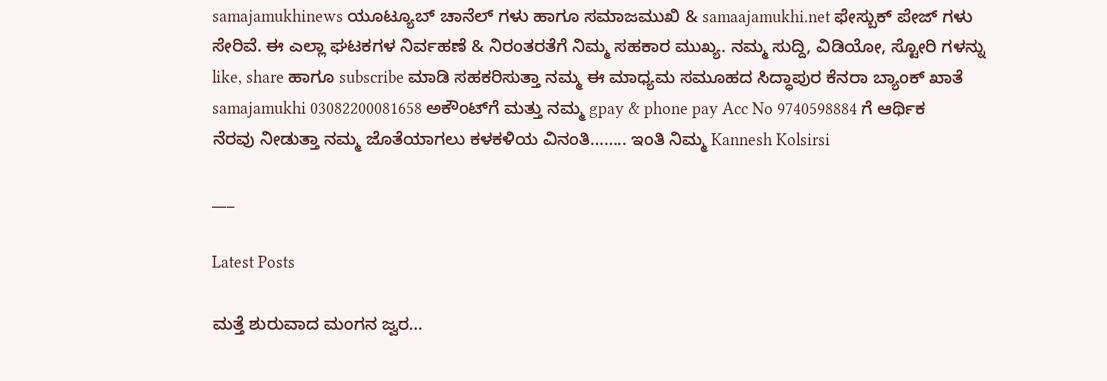samajamukhinews ಯೂಟ್ಯೂಬ್ ಚಾನೆಲ್ ಗಳು ಹಾಗೂ ಸಮಾಜಮುಖಿ & samaajamukhi.net ಫೇಸ್ಬುಕ್ ಪೇಜ್ ಗಳು ಸೇರಿವೆ. ಈ ಎಲ್ಲಾ ಘಟಕಗಳ ನಿರ್ವಹಣೆ & ನಿರಂತರತೆಗೆ ನಿಮ್ಮ ಸಹಕಾರ ಮುಖ್ಯ. ನಮ್ಮ ಸುದ್ದಿ, ವಿಡಿಯೋ, ಸ್ಟೋರಿ ಗಳನ್ನು like, share ಹಾಗೂ subscribe ಮಾಡಿ ಸಹಕರಿಸುತ್ತಾ ನಮ್ಮ ಈ ಮಾಧ್ಯಮ ಸಮೂಹದ ಸಿದ್ಧಾಪುರ ಕೆನರಾ ಬ್ಯಾಂಕ್ ಖಾತೆ samajamukhi 03082200081658 ಅಕೌಂಟ್‌ಗೆ ಮತ್ತು ನಮ್ಮ gpay & phone pay Acc No 9740598884 ಗೆ ಆರ್ಥಿಕ ನೆರವು ನೀಡುತ್ತಾ ನಮ್ಮ ಜೊತೆಯಾಗಲು ಕಳಕಳಿಯ ವಿನಂತಿ…….. ಇಂತಿ ನಿಮ್ಮ Kannesh Kolsirsi

___

Latest Posts

ಮತ್ತೆ ಶುರುವಾದ ಮಂಗನ ಜ್ವರ…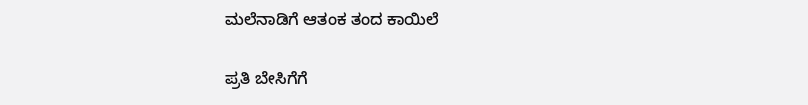ಮಲೆನಾಡಿಗೆ ಆತಂಕ ತಂದ ಕಾಯಿಲೆ

ಪ್ರತಿ ಬೇಸಿಗೆಗೆ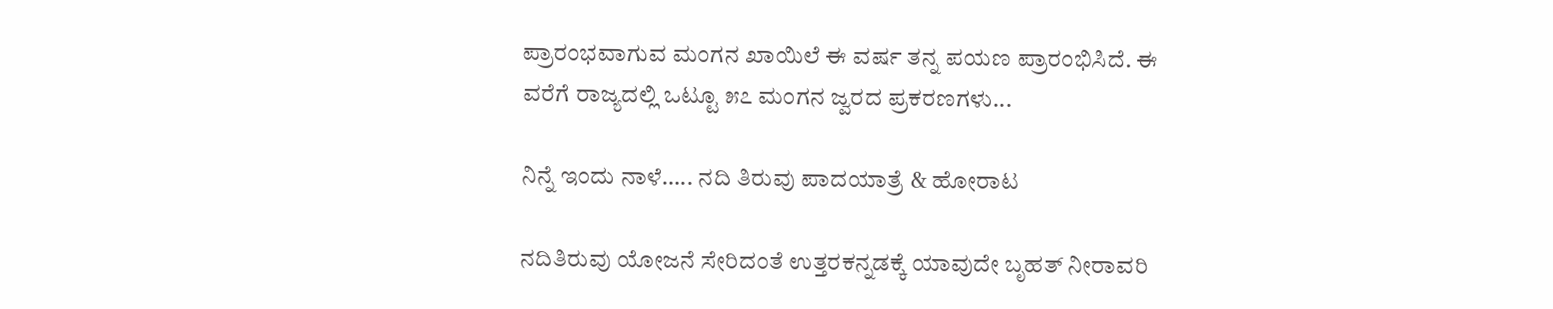ಪ್ರಾರಂಭವಾಗುವ ಮಂಗನ ಖಾಯಿಲೆ ಈ ವರ್ಷ ತನ್ನ ಪಯಣ ಪ್ರಾರಂಭಿಸಿದೆ. ಈ ವರೆಗೆ ರಾಜ್ಯದಲ್ಲಿ ಒಟ್ಟೂ ೫೭ ಮಂಗನ ಜ್ವರದ ಪ್ರಕರಣಗಳು...

ನಿನ್ನೆ ಇಂದು ನಾಳೆ….. ನದಿ ತಿರುವು ಪಾದಯಾತ್ರೆ & ಹೋರಾಟ

ನದಿತಿರುವು ಯೋಜನೆ ಸೇರಿದಂತೆ ಉತ್ತರಕನ್ನಡಕ್ಕೆ ಯಾವುದೇ ಬೃಹತ್‌ ನೀರಾವರಿ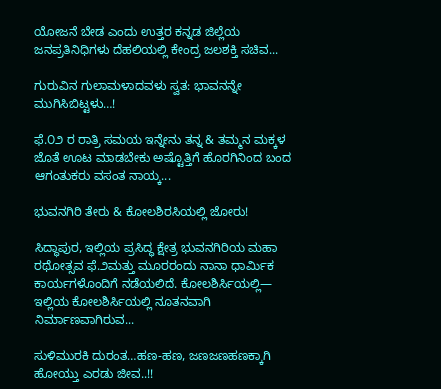ಯೋಜನೆ ಬೇಡ ಎಂದು ಉತ್ತರ ಕನ್ನಡ ಜಿಲ್ಲೆಯ ಜನಪ್ರತಿನಿಧಿಗಳು ದೆಹಲಿಯಲ್ಲಿ ಕೇಂದ್ರ ಜಲಶಕ್ತಿ ಸಚಿವ...

ಗುರುವಿನ ಗುಲಾಮಳಾದವಳು ಸ್ವತ: ಭಾವನನ್ನೇ ಮುಗಿಸಿಬಿಟ್ಟಳು…!

ಫೆ.೦೨ ರ ರಾತ್ರಿ ಸಮಯ ಇನ್ನೇನು ತನ್ನ & ತಮ್ಮನ ಮಕ್ಕಳ ಜೊತೆ ಊಟ ಮಾಡಬೇಕು ಅಷ್ಟೊತ್ತಿಗೆ ಹೊರಗಿನಿಂದ ಬಂದ ಆಗಂತುಕರು ವಸಂತ ನಾಯ್ಕ...

ಭುವನಗಿರಿ ತೇರು & ಕೋಲಶಿರಸಿಯಲ್ಲಿ ಜೋರು!

ಸಿದ್ಧಾಪುರ, ಇಲ್ಲಿಯ ಪ್ರಸಿದ್ಧ ಕ್ಷೇತ್ರ ಭುವನಗಿರಿಯ ಮಹಾ ರಥೋತ್ಸವ ಫೆ.೨ಮತ್ತು ಮೂರರಂದು ನಾನಾ ಧಾರ್ಮಿಕ ಕಾರ್ಯಗಳೊಂದಿಗೆ ನಡೆಯಲಿದೆ. ಕೋಲಶಿರ್ಸಿಯಲ್ಲಿ— ಇಲ್ಲಿಯ ಕೋಲಶಿರ್ಸಿಯಲ್ಲಿ ನೂತನವಾಗಿ ನಿರ್ಮಾಣವಾಗಿರುವ...

ಸುಳಿಮುರಕಿ ದುರಂತ…ಹಣ-ಹಣ, ಜಣಜಣಹಣಕ್ಕಾಗಿ ಹೋಯ್ತು ಎರಡು ಜೀವ..!!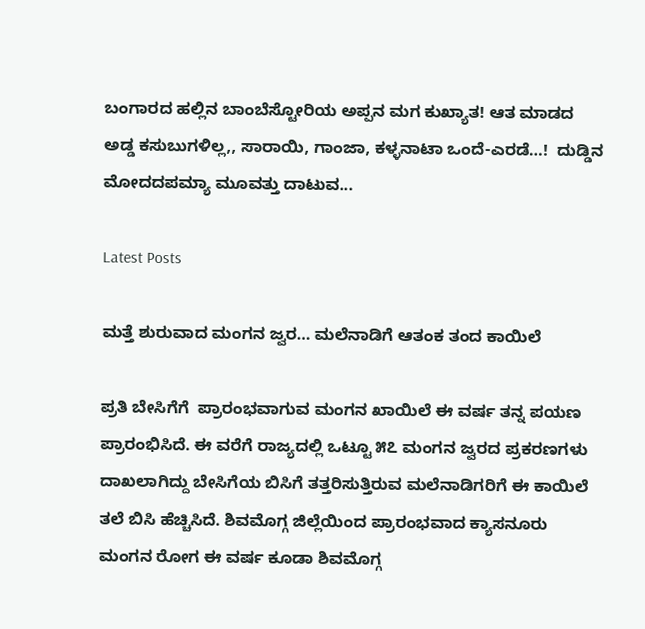ಬಂಗಾರದ ಹಲ್ಲಿನ ಬಾಂಬೆಸ್ಟೋರಿಯ ಅಪ್ಪನ ಮಗ ಕುಖ್ಯಾತ! ಆತ ಮಾಡದ ಅಡ್ಡ ಕಸುಬುಗಳಿಲ್ಲ,, ಸಾರಾಯಿ, ಗಾಂಜಾ, ಕಳ್ಳನಾಟಾ ಒಂದೆ-ಎರಡೆ…!  ದುಡ್ಡಿನ  ಮೋದದಪಮ್ಯಾ ಮೂವತ್ತು ದಾಟುವ...

Latest Posts

ಮತ್ತೆ ಶುರುವಾದ ಮಂಗನ ಜ್ವರ… ಮಲೆನಾಡಿಗೆ ಆತಂಕ ತಂದ ಕಾಯಿಲೆ

ಪ್ರತಿ ಬೇಸಿಗೆಗೆ  ಪ್ರಾರಂಭವಾಗುವ ಮಂಗನ ಖಾಯಿಲೆ ಈ ವರ್ಷ ತನ್ನ ಪಯಣ ಪ್ರಾರಂಭಿಸಿದೆ. ಈ ವರೆಗೆ ರಾಜ್ಯದಲ್ಲಿ ಒಟ್ಟೂ ೫೭ ಮಂಗನ ಜ್ವರದ ಪ್ರಕರಣಗಳು ದಾಖಲಾಗಿದ್ದು ಬೇಸಿಗೆಯ ಬಿಸಿಗೆ ತತ್ತರಿಸುತ್ತಿರುವ ಮಲೆನಾಡಿಗರಿಗೆ ಈ ಕಾಯಿಲೆ ತಲೆ ಬಿಸಿ ಹೆಚ್ಚಿಸಿದೆ. ಶಿವಮೊಗ್ಗ ಜಿಲ್ಲೆಯಿಂದ ಪ್ರಾರಂಭವಾದ ಕ್ಯಾಸನೂರು ಮಂಗನ ರೋಗ ಈ ವರ್ಷ ಕೂಡಾ ಶಿವಮೊಗ್ಗ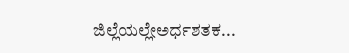ಜಿಲ್ಲೆಯಲ್ಲೇಅರ್ಧಶತಕ...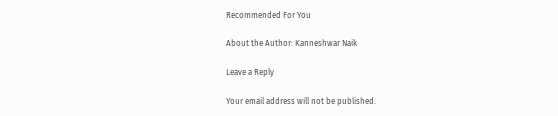Recommended For You

About the Author: Kanneshwar Naik

Leave a Reply

Your email address will not be published.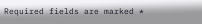Required fields are marked *